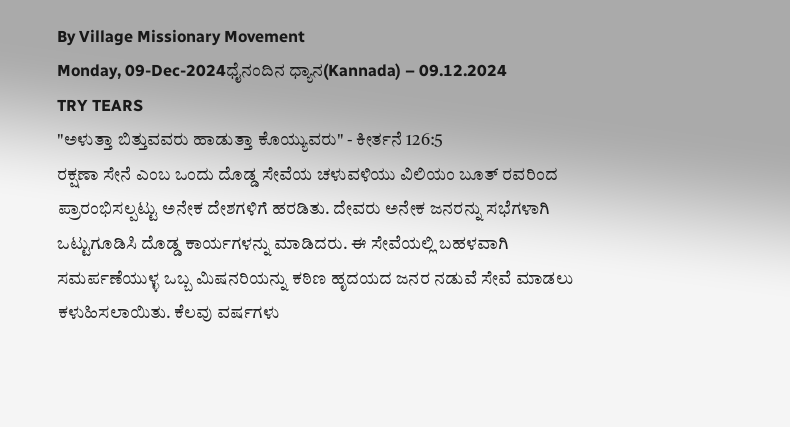By Village Missionary Movement
Monday, 09-Dec-2024ಧೈನಂದಿನ ಧ್ಯಾನ(Kannada) – 09.12.2024
TRY TEARS
"ಅಳುತ್ತಾ ಬಿತ್ತುವವರು ಹಾಡುತ್ತಾ ಕೊಯ್ಯುವರು" - ಕೀರ್ತನೆ 126:5
ರಕ್ಷಣಾ ಸೇನೆ ಎಂಬ ಒಂದು ದೊಡ್ಡ ಸೇವೆಯ ಚಳುವಳಿಯು ವಿಲಿಯಂ ಬೂತ್ ರವರಿಂದ ಪ್ರಾರಂಭಿಸಲ್ಪಟ್ಟು ಅನೇಕ ದೇಶಗಳಿಗೆ ಹರಡಿತು. ದೇವರು ಅನೇಕ ಜನರನ್ನು ಸಭೆಗಳಾಗಿ ಒಟ್ಟುಗೂಡಿಸಿ ದೊಡ್ಡ ಕಾರ್ಯಗಳನ್ನು ಮಾಡಿದರು. ಈ ಸೇವೆಯಲ್ಲಿ ಬಹಳವಾಗಿ ಸಮರ್ಪಣೆಯುಳ್ಳ ಒಬ್ಬ ಮಿಷನರಿಯನ್ನು ಕಠಿಣ ಹೃದಯದ ಜನರ ನಡುವೆ ಸೇವೆ ಮಾಡಲು ಕಳುಹಿಸಲಾಯಿತು. ಕೆಲವು ವರ್ಷಗಳು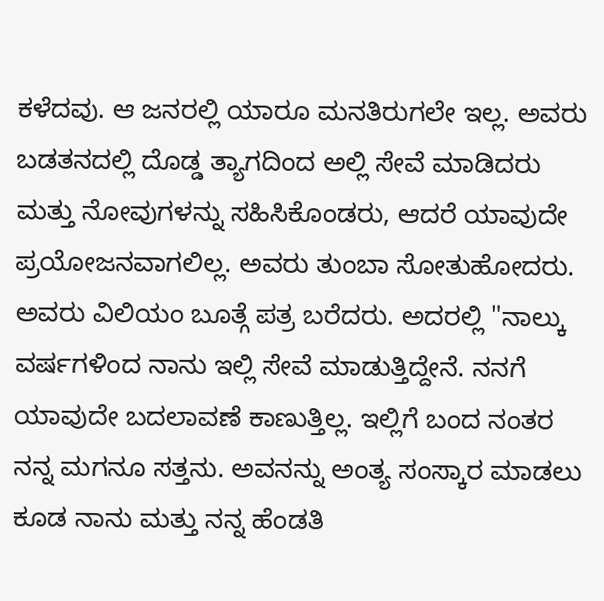ಕಳೆದವು. ಆ ಜನರಲ್ಲಿ ಯಾರೂ ಮನತಿರುಗಲೇ ಇಲ್ಲ. ಅವರು ಬಡತನದಲ್ಲಿ ದೊಡ್ಡ ತ್ಯಾಗದಿಂದ ಅಲ್ಲಿ ಸೇವೆ ಮಾಡಿದರು ಮತ್ತು ನೋವುಗಳನ್ನು ಸಹಿಸಿಕೊಂಡರು, ಆದರೆ ಯಾವುದೇ ಪ್ರಯೋಜನವಾಗಲಿಲ್ಲ. ಅವರು ತುಂಬಾ ಸೋತುಹೋದರು. ಅವರು ವಿಲಿಯಂ ಬೂತ್ಗೆ ಪತ್ರ ಬರೆದರು. ಅದರಲ್ಲಿ "ನಾಲ್ಕು ವರ್ಷಗಳಿಂದ ನಾನು ಇಲ್ಲಿ ಸೇವೆ ಮಾಡುತ್ತಿದ್ದೇನೆ. ನನಗೆ ಯಾವುದೇ ಬದಲಾವಣೆ ಕಾಣುತ್ತಿಲ್ಲ. ಇಲ್ಲಿಗೆ ಬಂದ ನಂತರ ನನ್ನ ಮಗನೂ ಸತ್ತನು. ಅವನನ್ನು ಅಂತ್ಯ ಸಂಸ್ಕಾರ ಮಾಡಲು ಕೂಡ ನಾನು ಮತ್ತು ನನ್ನ ಹೆಂಡತಿ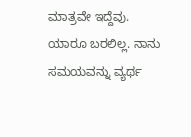ಮಾತ್ರವೇ ಇದ್ದೆವು. ಯಾರೂ ಬರಲಿಲ್ಲ. ನಾನು ಸಮಯವನ್ನು ವ್ಯರ್ಥ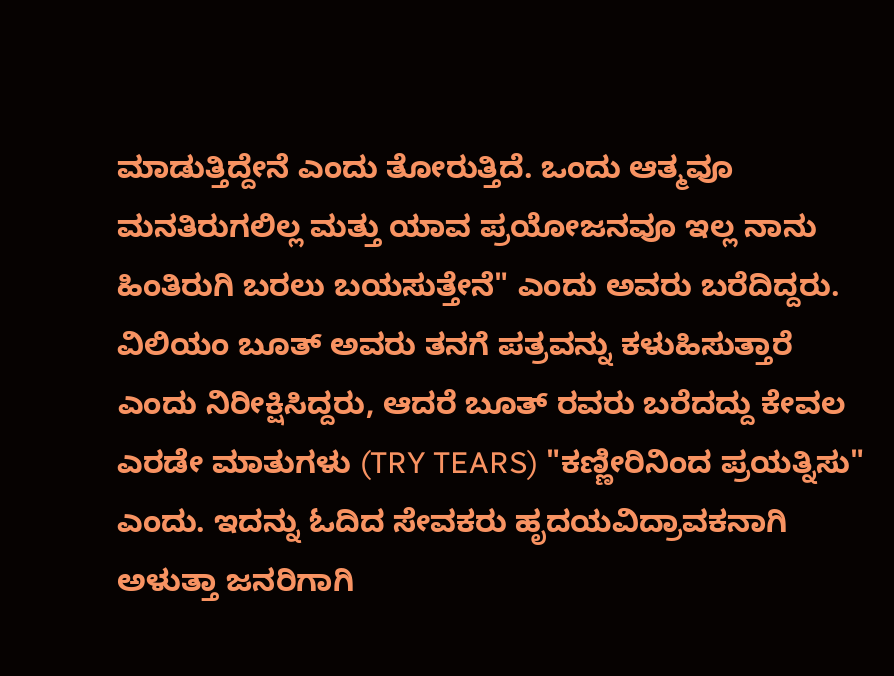ಮಾಡುತ್ತಿದ್ದೇನೆ ಎಂದು ತೋರುತ್ತಿದೆ. ಒಂದು ಆತ್ಮವೂ ಮನತಿರುಗಲಿಲ್ಲ ಮತ್ತು ಯಾವ ಪ್ರಯೋಜನವೂ ಇಲ್ಲ ನಾನು ಹಿಂತಿರುಗಿ ಬರಲು ಬಯಸುತ್ತೇನೆ" ಎಂದು ಅವರು ಬರೆದಿದ್ದರು. ವಿಲಿಯಂ ಬೂತ್ ಅವರು ತನಗೆ ಪತ್ರವನ್ನು ಕಳುಹಿಸುತ್ತಾರೆ ಎಂದು ನಿರೀಕ್ಷಿಸಿದ್ದರು, ಆದರೆ ಬೂತ್ ರವರು ಬರೆದದ್ದು ಕೇವಲ ಎರಡೇ ಮಾತುಗಳು (TRY TEARS) "ಕಣ್ಣೀರಿನಿಂದ ಪ್ರಯತ್ನಿಸು" ಎಂದು. ಇದನ್ನು ಓದಿದ ಸೇವಕರು ಹೃದಯವಿದ್ರಾವಕನಾಗಿ ಅಳುತ್ತಾ ಜನರಿಗಾಗಿ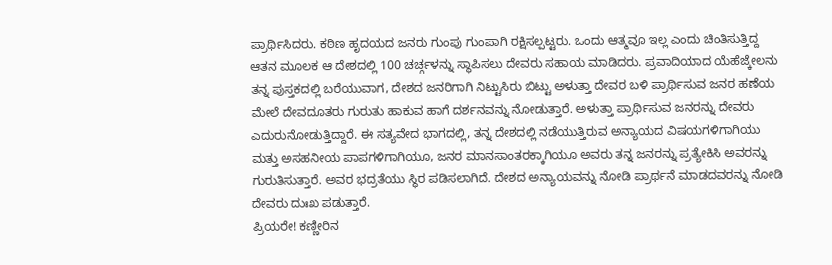ಪ್ರಾರ್ಥಿಸಿದರು. ಕಠಿಣ ಹೃದಯದ ಜನರು ಗುಂಪು ಗುಂಪಾಗಿ ರಕ್ಷಿಸಲ್ಪಟ್ಟರು. ಒಂದು ಆತ್ಮವೂ ಇಲ್ಲ ಎಂದು ಚಿಂತಿಸುತ್ತಿದ್ದ ಆತನ ಮೂಲಕ ಆ ದೇಶದಲ್ಲಿ 100 ಚರ್ಚ್ಗಳನ್ನು ಸ್ಥಾಪಿಸಲು ದೇವರು ಸಹಾಯ ಮಾಡಿದರು. ಪ್ರವಾದಿಯಾದ ಯೆಹೆಜ್ಕೇಲನು ತನ್ನ ಪುಸ್ತಕದಲ್ಲಿ ಬರೆಯುವಾಗ, ದೇಶದ ಜನರಿಗಾಗಿ ನಿಟ್ಟುಸಿರು ಬಿಟ್ಟು ಅಳುತ್ತಾ ದೇವರ ಬಳಿ ಪ್ರಾರ್ಥಿಸುವ ಜನರ ಹಣೆಯ ಮೇಲೆ ದೇವದೂತರು ಗುರುತು ಹಾಕುವ ಹಾಗೆ ದರ್ಶನವನ್ನು ನೋಡುತ್ತಾರೆ. ಅಳುತ್ತಾ ಪ್ರಾರ್ಥಿಸುವ ಜನರನ್ನು ದೇವರು ಎದುರುನೋಡುತ್ತಿದ್ದಾರೆ. ಈ ಸತ್ಯವೇದ ಭಾಗದಲ್ಲಿ, ತನ್ನ ದೇಶದಲ್ಲಿ ನಡೆಯುತ್ತಿರುವ ಅನ್ಯಾಯದ ವಿಷಯಗಳಿಗಾಗಿಯು ಮತ್ತು ಅಸಹನೀಯ ಪಾಪಗಳಿಗಾಗಿಯೂ, ಜನರ ಮಾನಸಾಂತರಕ್ಕಾಗಿಯೂ ಅವರು ತನ್ನ ಜನರನ್ನು ಪ್ರತ್ಯೇಕಿಸಿ ಅವರನ್ನು ಗುರುತಿಸುತ್ತಾರೆ. ಅವರ ಭದ್ರತೆಯು ಸ್ಥಿರ ಪಡಿಸಲಾಗಿದೆ. ದೇಶದ ಅನ್ಯಾಯವನ್ನು ನೋಡಿ ಪ್ರಾರ್ಥನೆ ಮಾಡದವರನ್ನು ನೋಡಿ ದೇವರು ದುಃಖ ಪಡುತ್ತಾರೆ.
ಪ್ರಿಯರೇ! ಕಣ್ಣೀರಿನ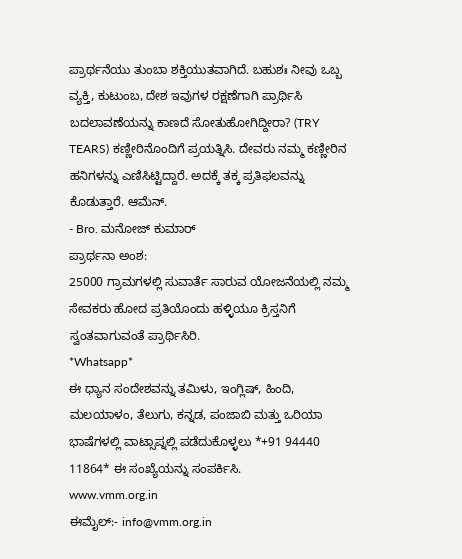ಪ್ರಾರ್ಥನೆಯು ತುಂಬಾ ಶಕ್ತಿಯುತವಾಗಿದೆ. ಬಹುಶಃ ನೀವು ಒಬ್ಬ ವ್ಯಕ್ತಿ, ಕುಟುಂಬ, ದೇಶ ಇವುಗಳ ರಕ್ಷಣೆಗಾಗಿ ಪ್ರಾರ್ಥಿಸಿ ಬದಲಾವಣೆಯನ್ನು ಕಾಣದೆ ಸೋತುಹೋಗಿದ್ದೀರಾ? (TRY TEARS) ಕಣ್ಣೀರಿನೊಂದಿಗೆ ಪ್ರಯತ್ನಿಸಿ. ದೇವರು ನಮ್ಮ ಕಣ್ಣೀರಿನ ಹನಿಗಳನ್ನು ಎಣಿಸಿಟ್ಟಿದ್ದಾರೆ. ಅದಕ್ಕೆ ತಕ್ಕ ಪ್ರತಿಫಲವನ್ನು ಕೊಡುತ್ತಾರೆ. ಆಮೆನ್.
- Bro. ಮನೋಜ್ ಕುಮಾರ್
ಪ್ರಾರ್ಥನಾ ಅಂಶ:
25000 ಗ್ರಾಮಗಳಲ್ಲಿ ಸುವಾರ್ತೆ ಸಾರುವ ಯೋಜನೆಯಲ್ಲಿ ನಮ್ಮ ಸೇವಕರು ಹೋದ ಪ್ರತಿಯೊಂದು ಹಳ್ಳಿಯೂ ಕ್ರಿಸ್ತನಿಗೆ ಸ್ವಂತವಾಗುವಂತೆ ಪ್ರಾರ್ಥಿಸಿರಿ.
*Whatsapp*
ಈ ಧ್ಯಾನ ಸಂದೇಶವನ್ನು ತಮಿಳು, ಇಂಗ್ಲಿಷ್, ಹಿಂದಿ, ಮಲಯಾಳಂ, ತೆಲುಗು, ಕನ್ನಡ, ಪಂಜಾಬಿ ಮತ್ತು ಒರಿಯಾ ಭಾಷೆಗಳಲ್ಲಿ ವಾಟ್ಸಾಪ್ನಲ್ಲಿ ಪಡೆದುಕೊಳ್ಳಲು *+91 94440 11864* ಈ ಸಂಖ್ಯೆಯನ್ನು ಸಂಪರ್ಕಿಸಿ.
www.vmm.org.in
ಈಮೈಲ್:- info@vmm.org.in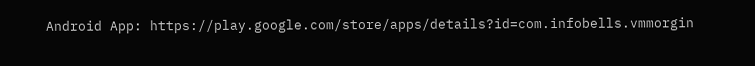Android App: https://play.google.com/store/apps/details?id=com.infobells.vmmorgin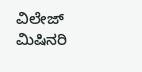ವಿಲೇಜ್ ಮಿಷಿನರಿ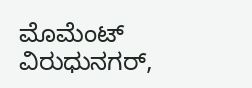ಮೊಮೆಂಟ್ ವಿರುಧುನಗರ್,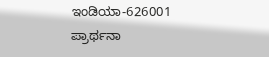ಇಂಡಿಯಾ-626001
ಪ್ರಾರ್ಥನಾ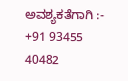ಅವಶ್ಯಕತೆಗಾಗಿ :- +91 93455 40482